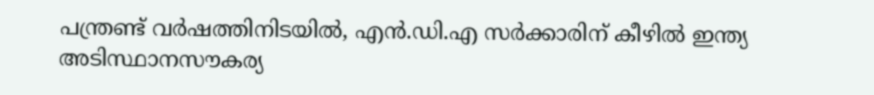പന്ത്രണ്ട് വർഷത്തിനിടയിൽ, എൻ.ഡി.എ സർക്കാരിന് കീഴിൽ ഇന്ത്യ അടിസ്ഥാനസൗകര്യ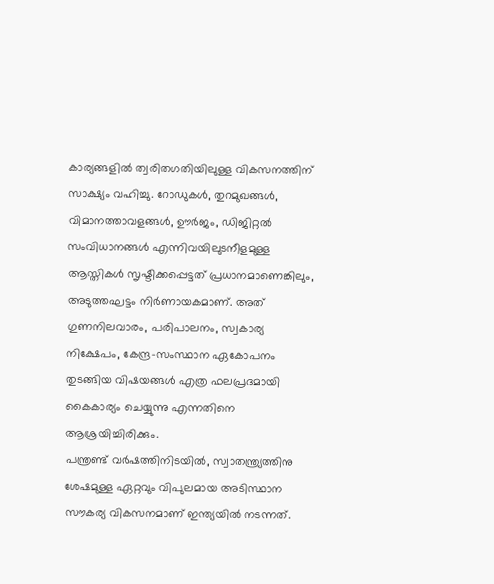കാര്യങ്ങളിൽ ത്വരിതഗതിയിലുള്ള വികസനത്തിന് സാക്ഷ്യം വഹിച്ചു. റോഡുകൾ, തുറമുഖങ്ങൾ, വിമാനത്താവളങ്ങൾ, ഊർജം, ഡിജിറ്റൽ സംവിധാനങ്ങൾ എന്നിവയിലുടനീളമുള്ള ആസ്തികൾ സൃഷ്ടിക്കപ്പെട്ടത് പ്രധാനമാണെങ്കിലും, അടുത്തഘട്ടം നിർണായകമാണ്. അത് ഗുണനിലവാരം, പരിപാലനം, സ്വകാര്യ നിക്ഷേപം, കേന്ദ്ര-സംസ്ഥാന ഏകോപനം തുടങ്ങിയ വിഷയങ്ങൾ എത്ര ഫലപ്രദമായി കൈകാര്യം ചെയ്യുന്നു എന്നതിനെ ആശ്രയിച്ചിരിക്കും.
പന്ത്രണ്ട് വർഷത്തിനിടയിൽ, സ്വാതന്ത്ര്യത്തിനു ശേഷമുള്ള ഏറ്റവും വിപുലമായ അടിസ്ഥാന സൗകര്യ വികസനമാണ് ഇന്ത്യയിൽ നടന്നത്.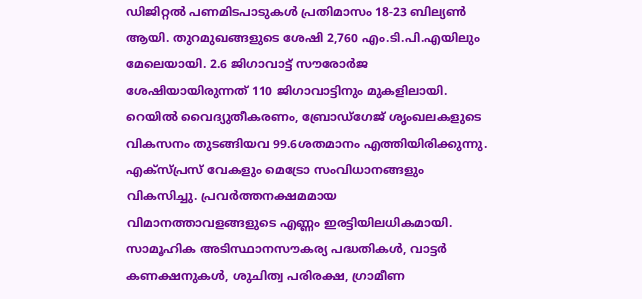ഡിജിറ്റൽ പണമിടപാടുകൾ പ്രതിമാസം 18-23 ബില്യൺ ആയി. തുറമുഖങ്ങളുടെ ശേഷി 2,760 എം.ടി.പി.എയിലും മേലെയായി. 2.6 ജിഗാവാട്ട് സൗരോർജ ശേഷിയായിരുന്നത് 110 ജിഗാവാട്ടിനും മുകളിലായി. റെയിൽ വൈദ്യുതീകരണം, ബ്രോഡ്ഗേജ് ശൃംഖലകളുടെ വികസനം തുടങ്ങിയവ 99.6ശതമാനം എത്തിയിരിക്കുന്നു. എക്സ്പ്രസ് വേകളും മെട്രോ സംവിധാനങ്ങളും വികസിച്ചു. പ്രവർത്തനക്ഷമമായ വിമാനത്താവളങ്ങളുടെ എണ്ണം ഇരട്ടിയിലധികമായി.
സാമൂഹിക അടിസ്ഥാനസൗകര്യ പദ്ധതികൾ, വാട്ടർ കണക്ഷനുകൾ, ശുചിത്വ പരിരക്ഷ, ഗ്രാമീണ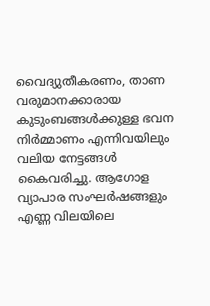വൈദ്യുതീകരണം, താണ വരുമാനക്കാരായ കുടുംബങ്ങൾക്കുള്ള ഭവന നിർമ്മാണം എന്നിവയിലും വലിയ നേട്ടങ്ങൾ കൈവരിച്ചു. ആഗോള വ്യാപാര സംഘർഷങ്ങളും എണ്ണ വിലയിലെ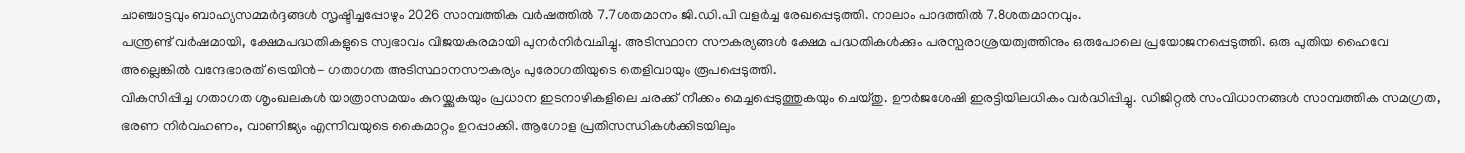ചാഞ്ചാട്ടവും ബാഹ്യസമ്മർദ്ദങ്ങൾ സൃഷ്ടിച്ചപ്പോഴും 2026 സാമ്പത്തിക വർഷത്തിൽ 7.7ശതമാനം ജി.ഡി.പി വളർച്ച രേഖപ്പെടുത്തി. നാലാം പാദത്തിൽ 7.8ശതമാനവും.
പന്ത്രണ്ട് വർഷമായി, ക്ഷേമപദ്ധതികളുടെ സ്വഭാവം വിജയകരമായി പുനർനിർവചിച്ചു. അടിസ്ഥാന സൗകര്യങ്ങൾ ക്ഷേമ പദ്ധതികൾക്കും പരസ്പരാശ്രയത്വത്തിനും ഒരുപോലെ പ്രയോജനപ്പെടുത്തി. ഒരു പുതിയ ഹൈവേ അല്ലെങ്കിൽ വന്ദേഭാരത് ട്രെയിൻ- ഗതാഗത അടിസ്ഥാനസൗകര്യം പുരോഗതിയുടെ തെളിവായും രൂപപ്പെടുത്തി.
വികസിപ്പിച്ച ഗതാഗത ശൃംഖലകൾ യാത്രാസമയം കുറയ്ക്കുകയും പ്രധാന ഇടനാഴികളിലെ ചരക്ക് നീക്കം മെച്ചപ്പെടുത്തുകയും ചെയ്തു. ഊർജശേഷി ഇരട്ടിയിലധികം വർദ്ധിപ്പിച്ചു. ഡിജിറ്റൽ സംവിധാനങ്ങൾ സാമ്പത്തിക സമഗ്രത, ഭരണ നിർവഹണം, വാണിജ്യം എന്നിവയുടെ കൈമാറ്റം ഉറപ്പാക്കി. ആഗോള പ്രതിസന്ധികൾക്കിടയിലും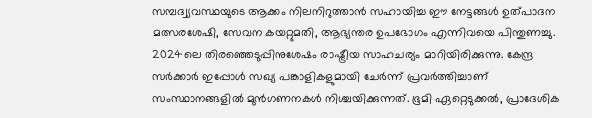സമ്പദ്വ്യവസ്ഥയുടെ ആക്കം നിലനിറുത്താൻ സഹായിച്ച ഈ നേട്ടങ്ങൾ ഉത്പാദന മത്സരശേഷി, സേവന കയറ്റുമതി, ആഭ്യന്തര ഉപഭോഗം എന്നിവയെ പിന്തുണച്ചു.
2024ലെ തിരഞ്ഞെടുപ്പിനുശേഷം രാഷ്ട്രീയ സാഹചര്യം മാറിയിരിക്കുന്നു. കേന്ദ്ര സർക്കാർ ഇപ്പോൾ സഖ്യ പങ്കാളികളുമായി ചേർന്ന് പ്രവർത്തിച്ചാണ് സംസ്ഥാനങ്ങളിൽ മുൻഗണനകൾ നിശ്ചയിക്കുന്നത്. ഭൂമി ഏറ്റെടുക്കൽ, പ്രാദേശിക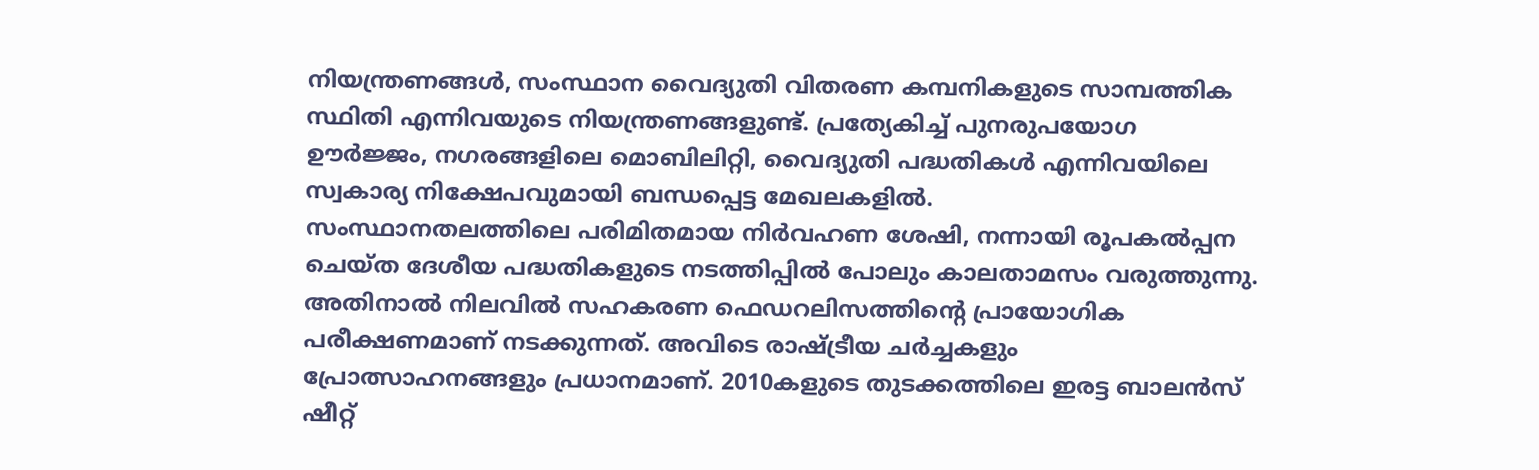നിയന്ത്രണങ്ങൾ, സംസ്ഥാന വൈദ്യുതി വിതരണ കമ്പനികളുടെ സാമ്പത്തിക സ്ഥിതി എന്നിവയുടെ നിയന്ത്രണങ്ങളുണ്ട്. പ്രത്യേകിച്ച് പുനരുപയോഗ ഊർജ്ജം, നഗരങ്ങളിലെ മൊബിലിറ്റി, വൈദ്യുതി പദ്ധതികൾ എന്നിവയിലെ സ്വകാര്യ നിക്ഷേപവുമായി ബന്ധപ്പെട്ട മേഖലകളിൽ.
സംസ്ഥാനതലത്തിലെ പരിമിതമായ നിർവഹണ ശേഷി, നന്നായി രൂപകൽപ്പന ചെയ്ത ദേശീയ പദ്ധതികളുടെ നടത്തിപ്പിൽ പോലും കാലതാമസം വരുത്തുന്നു. അതിനാൽ നിലവിൽ സഹകരണ ഫെഡറലിസത്തിന്റെ പ്രായോഗിക പരീക്ഷണമാണ് നടക്കുന്നത്. അവിടെ രാഷ്ട്രീയ ചർച്ചകളും പ്രോത്സാഹനങ്ങളും പ്രധാനമാണ്. 2010കളുടെ തുടക്കത്തിലെ ഇരട്ട ബാലൻസ് ഷീറ്റ്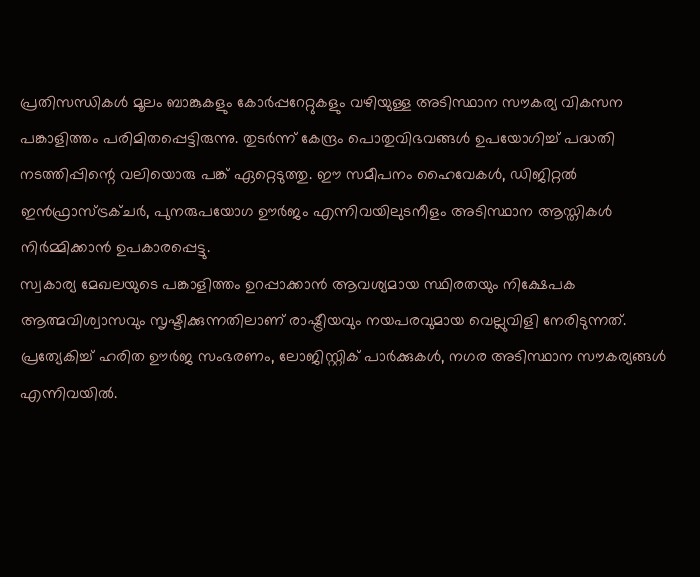പ്രതിസന്ധികൾ മൂലം ബാങ്കുകളും കോർപ്പറേറ്റുകളും വഴിയുള്ള അടിസ്ഥാന സൗകര്യ വികസന പങ്കാളിത്തം പരിമിതപ്പെട്ടിരുന്നു. തുടർന്ന് കേന്ദ്രം പൊതുവിഭവങ്ങൾ ഉപയോഗിച്ച് പദ്ധതി നടത്തിപ്പിന്റെ വലിയൊരു പങ്ക് ഏറ്റെടുത്തു. ഈ സമീപനം ഹൈവേകൾ, ഡിജിറ്റൽ ഇൻഫ്രാസ്ട്രക്ചർ, പുനരുപയോഗ ഊർജം എന്നിവയിലുടനീളം അടിസ്ഥാന ആസ്തികൾ നിർമ്മിക്കാൻ ഉപകാരപ്പെട്ടു.
സ്വകാര്യ മേഖലയുടെ പങ്കാളിത്തം ഉറപ്പാക്കാൻ ആവശ്യമായ സ്ഥിരതയും നിക്ഷേപക ആത്മവിശ്വാസവും സൃഷ്ടിക്കുന്നതിലാണ് രാഷ്ട്രീയവും നയപരവുമായ വെല്ലുവിളി നേരിടുന്നത്. പ്രത്യേകിച്ച് ഹരിത ഊർജ സംഭരണം, ലോജിസ്റ്റിക് പാർക്കുകൾ, നഗര അടിസ്ഥാന സൗകര്യങ്ങൾ എന്നിവയിൽ.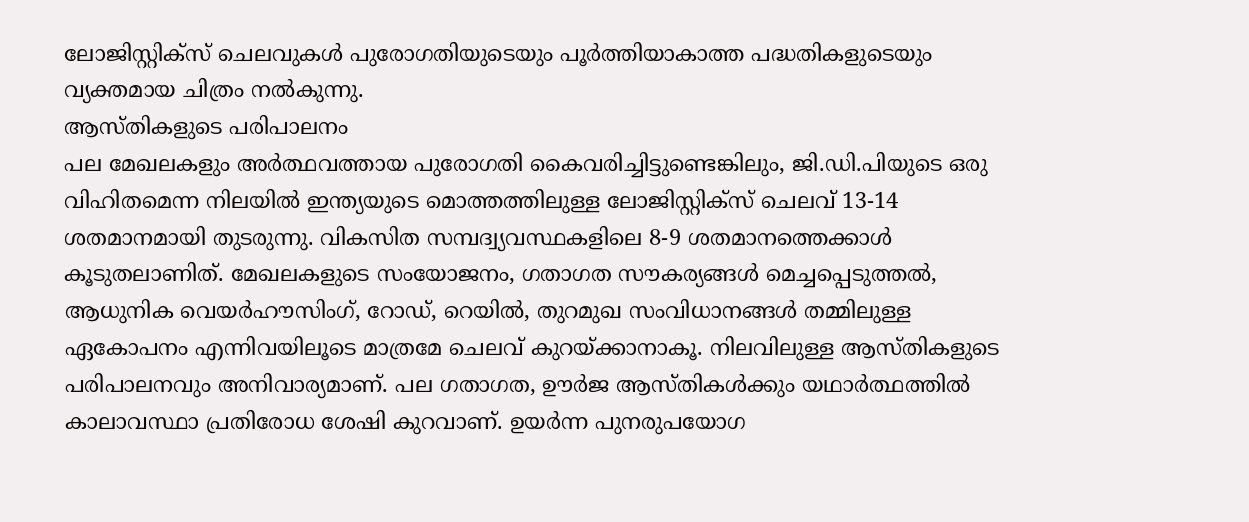ലോജിസ്റ്റിക്സ് ചെലവുകൾ പുരോഗതിയുടെയും പൂർത്തിയാകാത്ത പദ്ധതികളുടെയും വ്യക്തമായ ചിത്രം നൽകുന്നു.
ആസ്തികളുടെ പരിപാലനം
പല മേഖലകളും അർത്ഥവത്തായ പുരോഗതി കൈവരിച്ചിട്ടുണ്ടെങ്കിലും, ജി.ഡി.പിയുടെ ഒരു വിഹിതമെന്ന നിലയിൽ ഇന്ത്യയുടെ മൊത്തത്തിലുള്ള ലോജിസ്റ്റിക്സ് ചെലവ് 13-14 ശതമാനമായി തുടരുന്നു. വികസിത സമ്പദ്വ്യവസ്ഥകളിലെ 8-9 ശതമാനത്തെക്കാൾ കൂടുതലാണിത്. മേഖലകളുടെ സംയോജനം, ഗതാഗത സൗകര്യങ്ങൾ മെച്ചപ്പെടുത്തൽ, ആധുനിക വെയർഹൗസിംഗ്, റോഡ്, റെയിൽ, തുറമുഖ സംവിധാനങ്ങൾ തമ്മിലുള്ള ഏകോപനം എന്നിവയിലൂടെ മാത്രമേ ചെലവ് കുറയ്ക്കാനാകൂ. നിലവിലുള്ള ആസ്തികളുടെ പരിപാലനവും അനിവാര്യമാണ്. പല ഗതാഗത, ഊർജ ആസ്തികൾക്കും യഥാർത്ഥത്തിൽ കാലാവസ്ഥാ പ്രതിരോധ ശേഷി കുറവാണ്. ഉയർന്ന പുനരുപയോഗ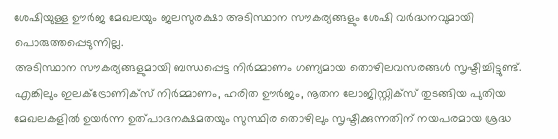ശേഷിയുള്ള ഊർജ മേഖലയും ജലസുരക്ഷാ അടിസ്ഥാന സൗകര്യങ്ങളും ശേഷി വർദ്ധനവുമായി പൊരുത്തപ്പെടുന്നില്ല.
അടിസ്ഥാന സൗകര്യങ്ങളുമായി ബന്ധപ്പെട്ട നിർമ്മാണം ഗണ്യമായ തൊഴിലവസരങ്ങൾ സൃഷ്ടിച്ചിട്ടുണ്ട്. എങ്കിലും ഇലക്ട്രോണിക്സ് നിർമ്മാണം, ഹരിത ഊർജം, നൂതന ലോജിസ്റ്റിക്സ് തുടങ്ങിയ പുതിയ മേഖലകളിൽ ഉയർന്ന ഉത്പാദനക്ഷമതയും സുസ്ഥിര തൊഴിലും സൃഷ്ടിക്കുന്നതിന് നയപരമായ ശ്രദ്ധ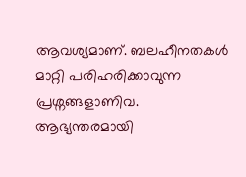ആവശ്യമാണ്. ബലഹീനതകൾ മാറ്റി പരിഹരിക്കാവുന്ന പ്രശ്നങ്ങളാണിവ.
ആഭ്യന്തരമായി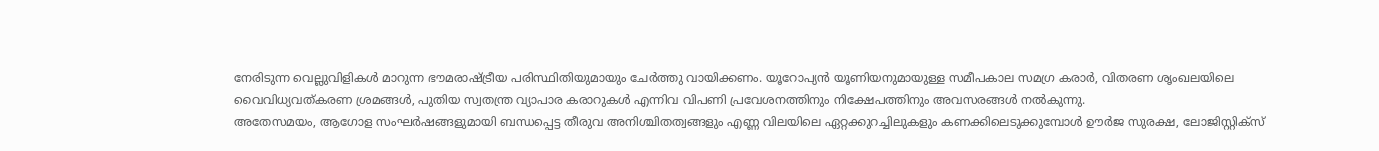നേരിടുന്ന വെല്ലുവിളികൾ മാറുന്ന ഭൗമരാഷ്ട്രീയ പരിസ്ഥിതിയുമായും ചേർത്തു വായിക്കണം. യൂറോപ്യൻ യൂണിയനുമായുള്ള സമീപകാല സമഗ്ര കരാർ, വിതരണ ശൃംഖലയിലെ വൈവിധ്യവത്കരണ ശ്രമങ്ങൾ, പുതിയ സ്വതന്ത്ര വ്യാപാര കരാറുകൾ എന്നിവ വിപണി പ്രവേശനത്തിനും നിക്ഷേപത്തിനും അവസരങ്ങൾ നൽകുന്നു.
അതേസമയം, ആഗോള സംഘർഷങ്ങളുമായി ബന്ധപ്പെട്ട തീരുവ അനിശ്ചിതത്വങ്ങളും എണ്ണ വിലയിലെ ഏറ്റക്കുറച്ചിലുകളും കണക്കിലെടുക്കുമ്പോൾ ഊർജ സുരക്ഷ, ലോജിസ്റ്റിക്സ്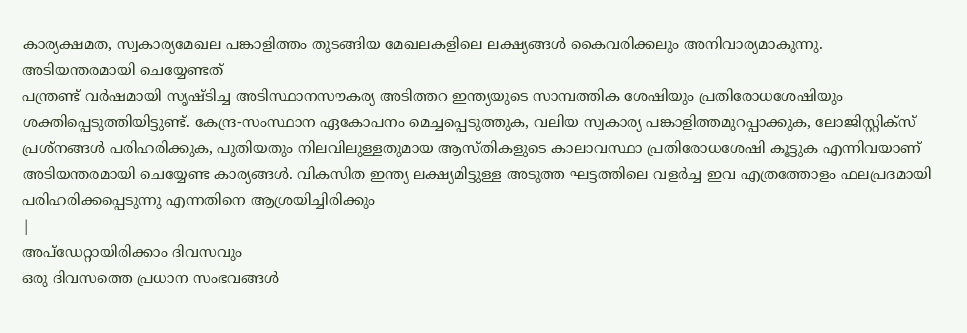കാര്യക്ഷമത, സ്വകാര്യമേഖല പങ്കാളിത്തം തുടങ്ങിയ മേഖലകളിലെ ലക്ഷ്യങ്ങൾ കൈവരിക്കലും അനിവാര്യമാകുന്നു.
അടിയന്തരമായി ചെയ്യേണ്ടത്
പന്ത്രണ്ട് വർഷമായി സൃഷ്ടിച്ച അടിസ്ഥാനസൗകര്യ അടിത്തറ ഇന്ത്യയുടെ സാമ്പത്തിക ശേഷിയും പ്രതിരോധശേഷിയും ശക്തിപ്പെടുത്തിയിട്ടുണ്ട്. കേന്ദ്ര-സംസ്ഥാന ഏകോപനം മെച്ചപ്പെടുത്തുക, വലിയ സ്വകാര്യ പങ്കാളിത്തമുറപ്പാക്കുക, ലോജിസ്റ്റിക്സ് പ്രശ്നങ്ങൾ പരിഹരിക്കുക, പുതിയതും നിലവിലുള്ളതുമായ ആസ്തികളുടെ കാലാവസ്ഥാ പ്രതിരോധശേഷി കൂട്ടുക എന്നിവയാണ് അടിയന്തരമായി ചെയ്യേണ്ട കാര്യങ്ങൾ. വികസിത ഇന്ത്യ ലക്ഷ്യമിട്ടുള്ള അടുത്ത ഘട്ടത്തിലെ വളർച്ച ഇവ എത്രത്തോളം ഫലപ്രദമായി പരിഹരിക്കപ്പെടുന്നു എന്നതിനെ ആശ്രയിച്ചിരിക്കും
|
അപ്ഡേറ്റായിരിക്കാം ദിവസവും
ഒരു ദിവസത്തെ പ്രധാന സംഭവങ്ങൾ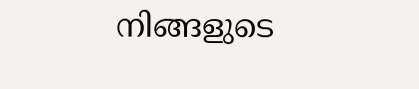നിങ്ങളുടെ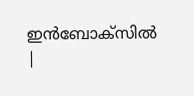ഇൻബോക്സിൽ |